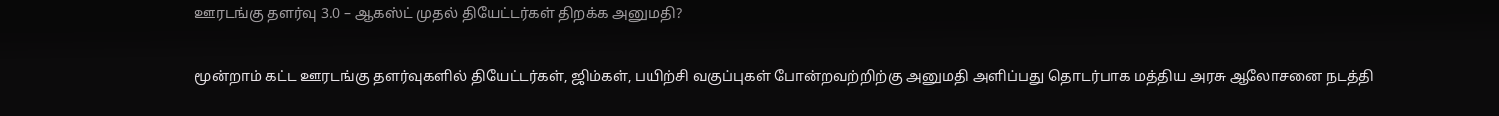ஊரடங்கு தளர்வு 3.0 – ஆகஸ்ட் முதல் தியேட்டர்கள் திறக்க அனுமதி?

மூன்றாம் கட்ட ஊரடங்கு தளர்வுகளில் தியேட்டர்கள், ஜிம்கள், பயிற்சி வகுப்புகள் போன்றவற்றிற்கு அனுமதி அளிப்பது தொடர்பாக மத்திய அரசு ஆலோசனை நடத்தி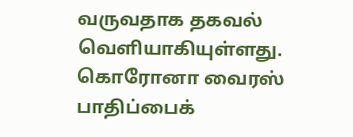வருவதாக தகவல் வெளியாகியுள்ளது.
கொரோனா வைரஸ் பாதிப்பைக்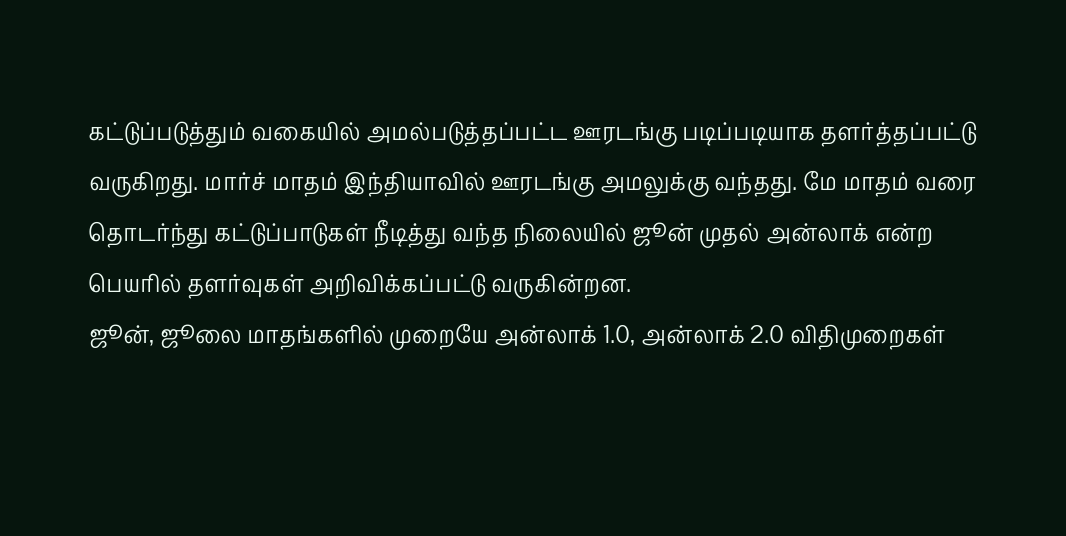கட்டுப்படுத்தும் வகையில் அமல்படுத்தப்பட்ட ஊரடங்கு படிப்படியாக தளர்த்தப்பட்டு வருகிறது. மார்ச் மாதம் இந்தியாவில் ஊரடங்கு அமலுக்கு வந்தது. மே மாதம் வரை தொடர்ந்து கட்டுப்பாடுகள் நீடித்து வந்த நிலையில் ஜூன் முதல் அன்லாக் என்ற பெயரில் தளர்வுகள் அறிவிக்கப்பட்டு வருகின்றன.
ஜூன், ஜூலை மாதங்களில் முறையே அன்லாக் 1.0, அன்லாக் 2.0 விதிமுறைகள்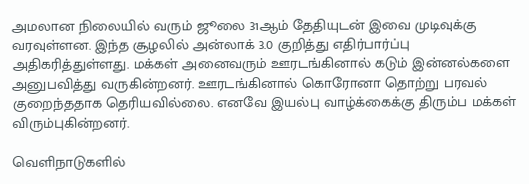அமலான நிலையில் வரும் ஜூலை 31ஆம் தேதியுடன் இவை முடிவுக்கு வரவுள்ளன. இந்த சூழலில் அன்லாக் 3.0 குறித்து எதிர்பார்ப்பு அதிகரித்துள்ளது. மக்கள் அனைவரும் ஊரடங்கினால் கடும் இன்னல்களை அனுபவித்து வருகின்றனர். ஊரடங்கினால் கொரோனா தொற்று பரவல் குறைந்ததாக தெரியவில்லை. எனவே இயல்பு வாழ்க்கைக்கு திரும்ப மக்கள் விரும்புகின்றனர்.

வெளிநாடுகளில்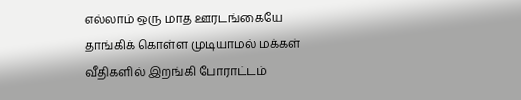எல்லாம் ஒரு மாத ஊரடங்கையே தாங்கிக் கொள்ள முடியாமல் மக்கள் வீதிகளில் இறங்கி போராட்டம்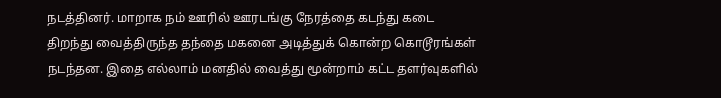நடத்தினர். மாறாக நம் ஊரில் ஊரடங்கு நேரத்தை கடந்து கடை திறந்து வைத்திருந்த தந்தை மகனை அடித்துக் கொன்ற கொடூரங்கள் நடந்தன. இதை எல்லாம் மனதில் வைத்து மூன்றாம் கட்ட தளர்வுகளில்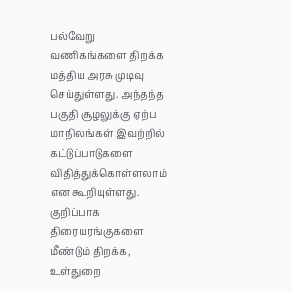பல்வேறு வணிகங்களை திறக்க மத்திய அரசு முடிவு செய்துள்ளது. அந்தந்த பகுதி சூழலுக்கு ஏற்ப மாநிலங்கள் இவற்றில் கட்டுப்பாடுகளை விதித்துக்கொள்ளலாம் என கூறியுள்ளது.
குறிப்பாக திரையரங்குகளை மீண்டும் திறக்க, உள்துறை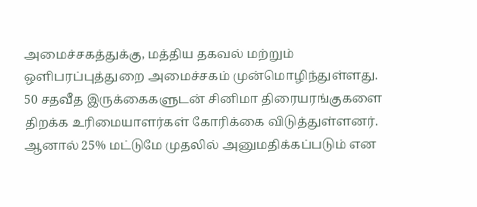அமைச்சகத்துக்கு, மத்திய தகவல் மற்றும் ஒளிபரப்புத்துறை அமைச்சகம் முன்மொழிந்துள்ளது. 50 சதவீத இருக்கைகளுடன் சினிமா திரையரங்குகளை திறக்க உரிமையாளர்கள் கோரிக்கை விடுத்துள்ளனர். ஆனால் 25% மட்டுமே முதலில் அனுமதிக்கப்படும் என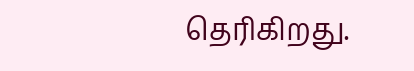தெரிகிறது.